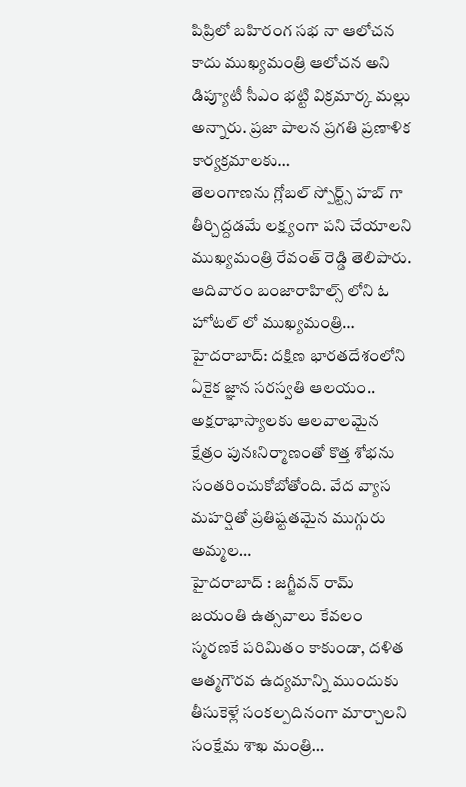పిప్రిలో బహిరంగ సభ నా ఆలోచన కాదు ముఖ్యమంత్రి ఆలోచన అని డిప్యూటీ సీఎం భట్టి విక్రమార్క మల్లు అన్నారు. ప్రజా పాలన ప్రగతి ప్రణాళిక కార్యక్రమాలకు…
తెలంగాణను గ్లోబల్ స్పోర్ట్స్ హబ్ గా తీర్చిద్దడమే లక్ష్యంగా పని చేయాలని ముఖ్యమంత్రి రేవంత్ రెడ్డి తెలిపారు. ఆదివారం బంజారాహిల్స్ లోని ఓ హోటల్ లో ముఖ్యమంత్రి…
హైదరాబాద్: దక్షిణ భారతదేశంలోని ఏకైక జ్ఞాన సరస్వతి ఆలయం.. అక్షరాభాస్యాలకు ఆలవాలమైన క్షేత్రం పునఃనిర్మాణంతో కొత్త శోభను సంతరించుకోబోతోంది. వేద వ్యాస మహర్షితో ప్రతిష్టతమైన ముగ్గురు అమ్మల…
హైదరాబాద్ : జగ్జీవన్ రామ్ జయంతి ఉత్సవాలు కేవలం స్మరణకే పరిమితం కాకుండా, దళిత ఆత్మగౌరవ ఉద్యమాన్ని ముందుకు తీసుకెళ్లే సంకల్పదినంగా మార్చాలని సంక్షేమ శాఖ మంత్రి…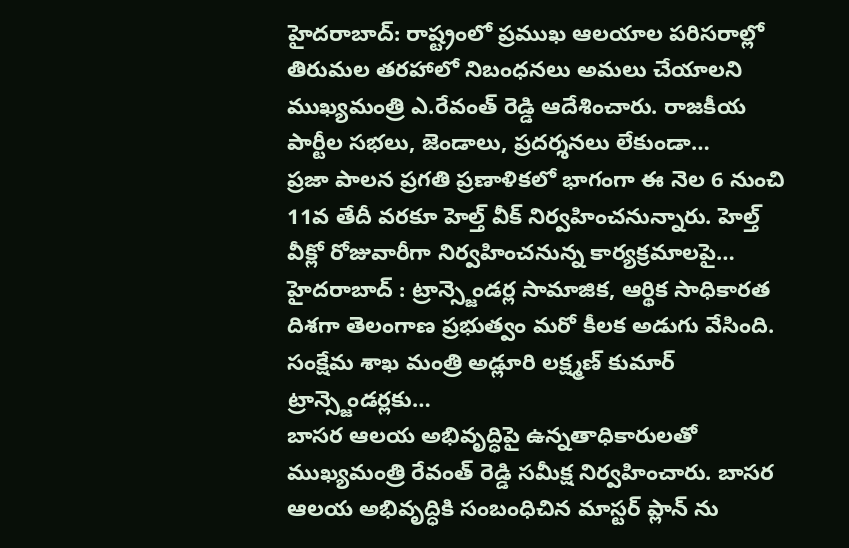హైదరాబాద్: రాష్ట్రంలో ప్రముఖ ఆలయాల పరిసరాల్లో తిరుమల తరహాలో నిబంధనలు అమలు చేయాలని ముఖ్యమంత్రి ఎ.రేవంత్ రెడ్డి ఆదేశించారు. రాజకీయ పార్టీల సభలు, జెండాలు, ప్రదర్శనలు లేకుండా…
ప్రజా పాలన ప్రగతి ప్రణాళికలో భాగంగా ఈ నెల 6 నుంచి 11వ తేదీ వరకూ హెల్త్ వీక్ నిర్వహించనున్నారు. హెల్త్ వీక్లో రోజువారీగా నిర్వహించనున్న కార్యక్రమాలపై…
హైదరాబాద్ : ట్రాన్స్జెండర్ల సామాజిక, ఆర్థిక సాధికారత దిశగా తెలంగాణ ప్రభుత్వం మరో కీలక అడుగు వేసింది. సంక్షేమ శాఖ మంత్రి అడ్లూరి లక్ష్మణ్ కుమార్ ట్రాన్స్జెండర్లకు…
బాసర ఆలయ అభివృద్ధిపై ఉన్నతాధికారులతో ముఖ్యమంత్రి రేవంత్ రెడ్డి సమీక్ష నిర్వహించారు. బాసర ఆలయ అభివృద్ధికి సంబంధిచిన మాస్టర్ ప్లాన్ ను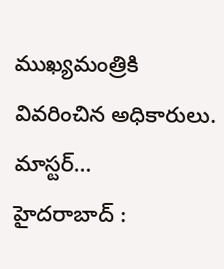ముఖ్యమంత్రికి వివరించిన అధికారులు. మాస్టర్…
హైదరాబాద్ :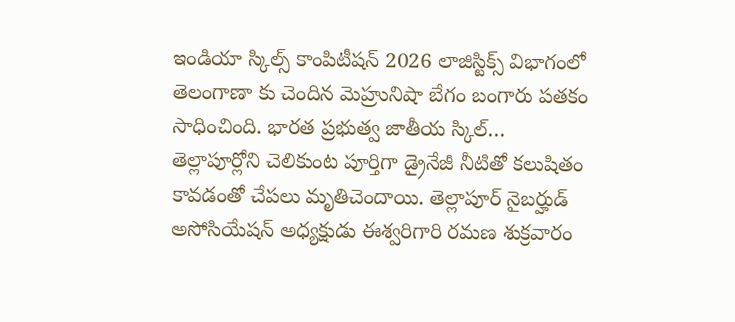ఇండియా స్కిల్స్ కాంపిటీషన్ 2026 లాజిస్టిక్స్ విభాగంలో తెలంగాణా కు చెందిన మెహ్రునిషా బేగం బంగారు పతకం సాధించింది. భారత ప్రభుత్వ జాతీయ స్కిల్…
తెల్లాపూర్లోని చెలికుంట పూర్తిగా డ్రైనేజీ నీటితో కలుషితం కావడంతో చేపలు మృతిచెందాయి. తెల్లాపూర్ నైబర్హుడ్ అసోసియేషన్ అధ్యక్షుడు ఈశ్వరిగారి రమణ శుక్రవారం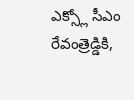ఎక్స్లో సీఎం రేవంత్రెడ్డికి,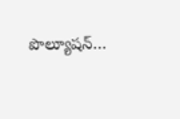పొల్యూషన్…